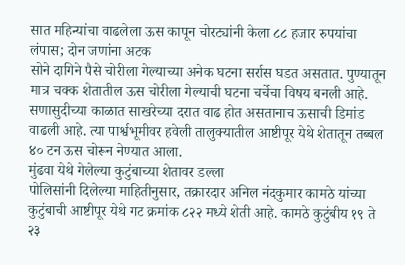सात महिन्यांचा वाढलेला ऊस कापून चोरट्यांनी केला ८८ हजार रुपयांचा लंपास; दोन जणांना अटक
सोने दागिने पैसे चोरीला गेल्याच्या अनेक घटना सर्रास घडत असतात. पुण्यातून मात्र चक्क शेतातील ऊस चोरीला गेल्याची घटना चर्चेचा विषय बनली आहे. सणासुदीच्या काळात साखरेच्या दरात वाढ होत असतानाच ऊसाची डिमांड वाढली आहे. त्या पार्श्वभूमीवर हवेली तालुक्यातील आष्टीपूर येथे शेतातून तब्बल ४० टन ऊस चोरून नेण्यात आला.
मुंढवा येथे गेलेल्या कुटुंबाच्या शेतावर डल्ला
पोलिसांनी दिलेल्या माहितीनुसार, तक्रारदार अनिल नंदकुमार कामठे यांच्या कुटुंबाची आष्टीपूर येथे गट क्रमांक ८२२ मध्ये शेती आहे. कामठे कुटुंबीय १९ ते २३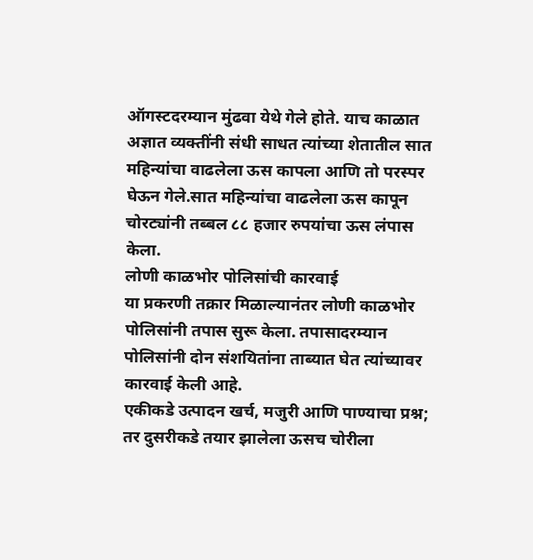ऑगस्टदरम्यान मुंढवा येथे गेले होते. याच काळात अज्ञात व्यक्तींनी संधी साधत त्यांच्या शेतातील सात महिन्यांचा वाढलेला ऊस कापला आणि तो परस्पर घेऊन गेले.सात महिन्यांचा वाढलेला ऊस कापून चोरट्यांनी तब्बल ८८ हजार रुपयांचा ऊस लंपास केला.
लोणी काळभोर पोलिसांची कारवाई
या प्रकरणी तक्रार मिळाल्यानंतर लोणी काळभोर पोलिसांनी तपास सुरू केला. तपासादरम्यान पोलिसांनी दोन संशयितांना ताब्यात घेत त्यांच्यावर कारवाई केली आहे.
एकीकडे उत्पादन खर्च, मजुरी आणि पाण्याचा प्रश्न; तर दुसरीकडे तयार झालेला ऊसच चोरीला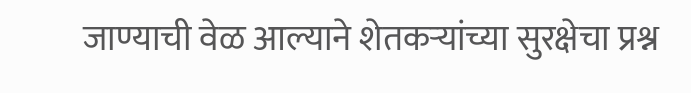जाण्याची वेळ आल्याने शेतकऱ्यांच्या सुरक्षेचा प्रश्न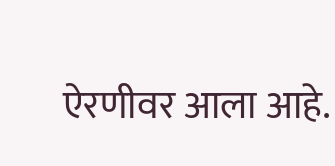ऐरणीवर आला आहे.